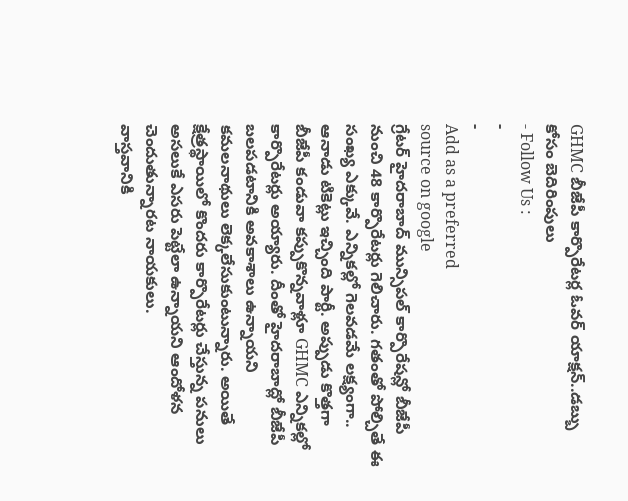GHMC బీజేపీ కార్పొరేటర్ల ఓవర్ యాక్షన్..డబ్బు కోసం బెదిరింపులు
- Follow Us :
-
-
Add as a preferred
source on google
గ్రేటర్ హైదరాబాద్ మున్సిపల్ కార్పొరేషన్లో బీజేపీ నుంచి 48 కార్పొరేటర్లు గెలిచారు. గతంతో పోల్చితే ఈ సంఖ్య ఎక్కువే. ఎన్నికల్లో గెలవడమే లక్ష్యంగా.. ఆనాడు టికెట్లు ఇచ్చింది పార్టీ. అప్పుడు కొత్తగా బీజేపీ కండువా కప్పుకొన్నవాళ్లూ GHMC ఎన్నికల్లో కార్పొరేటర్లు అయ్యారు. దీంతో హైదరాబాద్లో బీజేపీ బలపడటానికి అవకాశాలు ఉన్నాయని కమలనాథులు లెక్కలేసుకుంటున్నారు. అయితే క్షేత్రస్థాయిలో కొందరు కార్పొరేటర్లు చేస్తున్న పనులు అసలుకే ఎసరు పెట్టేలా ఉన్నాయని ఆందోళన చెందుతున్నారట నాయకులు.
వాస్తవానికి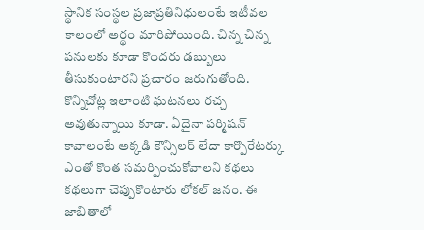స్థానిక సంస్థల ప్రజాప్రతినిధులంటే ఇటీవల కాలంలో అర్థం మారిపోయింది. చిన్న చిన్న పనులకు కూడా కొందరు డబ్బులు తీసుకుంటారని ప్రచారం జరుగుతోంది. కొన్నిచోట్ల ఇలాంటి ఘటనలు రచ్చ అవుతున్నాయి కూడా. ఏదైనా పర్మిషన్ కావాలంటే అక్కడి కౌన్సిలర్ లేదా కార్పొరేటర్కు ఎంతో కొంత సమర్పించుకోవాలని కథలు కథలుగా చెప్పుకొంటారు లోకల్ జనం. ఈ జాబితాలో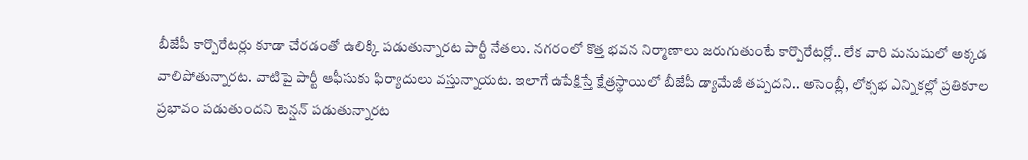బీజేపీ కార్పొరేటర్లు కూడా చేరడంతో ఉలిక్కి పడుతున్నారట పార్టీ నేతలు. నగరంలో కొత్త భవన నిర్మాణాలు జరుగుతుంటే కార్పొరేటర్లో.. లేక వారి మనుషులో అక్కడ వాలిపోతున్నారట. వాటిపై పార్టీ ఆఫీసుకు ఫిర్యాదులు వస్తున్నాయట. ఇలాగే ఉపేక్షిస్తే క్షేత్రస్థాయిలో బీజేపీ డ్యామేజీ తప్పదని.. అసెంబ్లీ, లోక్సభ ఎన్నికల్లో ప్రతికూల ప్రభావం పడుతుందని టెన్షన్ పడుతున్నారట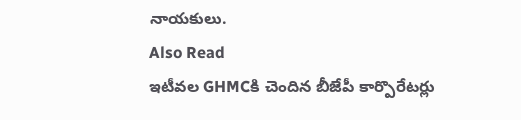నాయకులు.
Also Read
ఇటీవల GHMCకి చెందిన బీజేపీ కార్పొరేటర్లు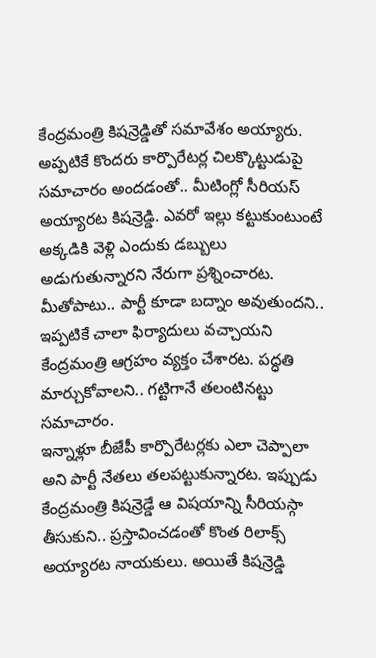కేంద్రమంత్రి కిషన్రెడ్డితో సమావేశం అయ్యారు. అప్పటికే కొందరు కార్పొరేటర్ల చిలక్కొట్టుడుపై సమాచారం అందడంతో.. మీటింగ్లో సీరియస్ అయ్యారట కిషన్రెడ్డి. ఎవరో ఇల్లు కట్టుకుంటుంటే అక్కడికి వెళ్లి ఎందుకు డబ్బులు అడుగుతున్నారని నేరుగా ప్రశ్నించారట. మీతోపాటు.. పార్టీ కూడా బద్నాం అవుతుందని.. ఇప్పటికే చాలా ఫిర్యాదులు వచ్చాయని కేంద్రమంత్రి ఆగ్రహం వ్యక్తం చేశారట. పద్ధతి మార్చుకోవాలని.. గట్టిగానే తలంటినట్టు సమాచారం.
ఇన్నాళ్లూ బీజేపీ కార్పొరేటర్లకు ఎలా చెప్పాలా అని పార్టీ నేతలు తలపట్టుకున్నారట. ఇప్పుడు కేంద్రమంత్రి కిషన్రెడ్డే ఆ విషయాన్ని సీరియస్గా తీసుకుని.. ప్రస్తావించడంతో కొంత రిలాక్స్ అయ్యారట నాయకులు. అయితే కిషన్రెడ్డి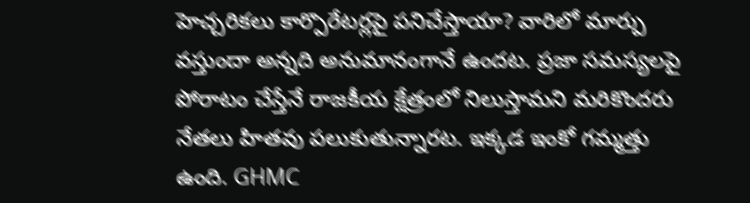హెచ్చరికలు కార్పొరేటర్లపై పనిచేస్తాయా? వారిలో మార్పు వస్తుందా అన్నది అనుమానంగానే ఉందట. ప్రజా సమస్యలపై పోరాటం చేస్తేనే రాజకీయ క్షేత్రంలో నిలుస్తామని మరికొందరు నేతలు హితవు పలుకుతున్నారట. ఇక్కడ ఇంకో గమ్మత్తు ఉంది. GHMC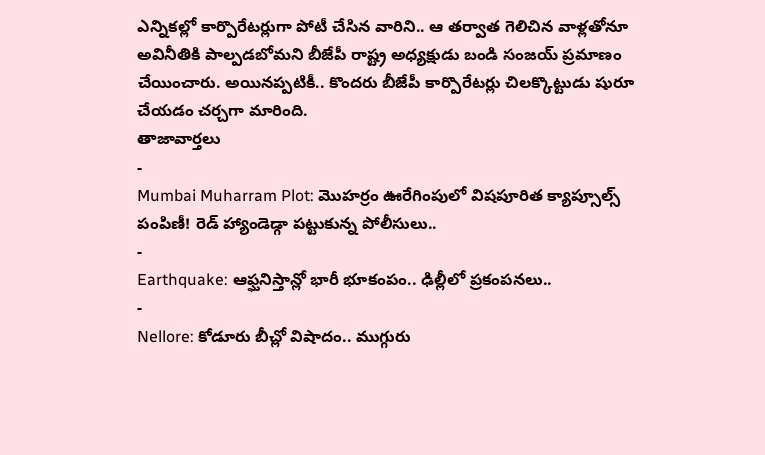ఎన్నికల్లో కార్పొరేటర్లుగా పోటీ చేసిన వారిని.. ఆ తర్వాత గెలిచిన వాళ్లతోనూ అవినీతికి పాల్పడబోమని బీజేపీ రాష్ట్ర అధ్యక్షుడు బండి సంజయ్ ప్రమాణం చేయించారు. అయినప్పటికీ.. కొందరు బీజేపీ కార్పొరేటర్లు చిలక్కొట్టుడు షురూ చేయడం చర్చగా మారింది.
తాజావార్తలు
-
Mumbai Muharram Plot: మొహర్రం ఊరేగింపులో విషపూరిత క్యాప్సూల్స్ పంపిణీ! రెడ్ హ్యాండెడ్గా పట్టుకున్న పోలీసులు..
-
Earthquake: ఆఫ్ఘనిస్తాన్లో భారీ భూకంపం.. ఢిల్లీలో ప్రకంపనలు..
-
Nellore: కోడూరు బీచ్లో విషాదం.. ముగ్గురు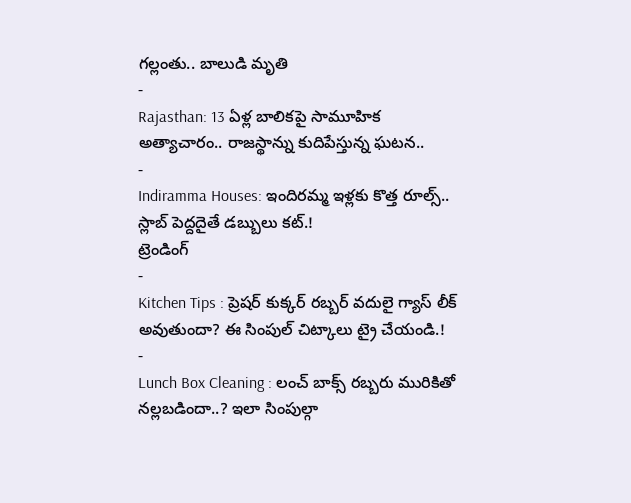గల్లంతు.. బాలుడి మృతి
-
Rajasthan: 13 ఏళ్ల బాలికపై సామూహిక అత్యాచారం.. రాజస్థాన్ను కుదిపేస్తున్న ఘటన..
-
Indiramma Houses: ఇందిరమ్మ ఇళ్లకు కొత్త రూల్స్.. స్లాబ్ పెద్దదైతే డబ్బులు కట్.!
ట్రెండింగ్
-
Kitchen Tips : ప్రెషర్ కుక్కర్ రబ్బర్ వదులై గ్యాస్ లీక్ అవుతుందా? ఈ సింపుల్ చిట్కాలు ట్రై చేయండి.!
-
Lunch Box Cleaning : లంచ్ బాక్స్ రబ్బరు మురికితో నల్లబడిందా..? ఇలా సింపుల్గా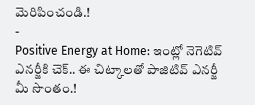మెరిపించండి.!
-
Positive Energy at Home: ఇంట్లో నెగెటివ్ ఎనర్జీకి చెక్.. ఈ చిట్కాలతో పాజిటివ్ ఎనర్జీ మీ సొంతం.!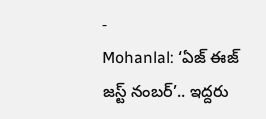-
Mohanlal: ‘ఏజ్ ఈజ్ జస్ట్ నంబర్’.. ఇద్దరు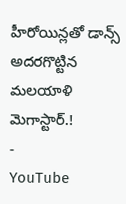హీరోయిన్లతో డాన్స్ అదరగొట్టిన మలయాళి మెగాస్టార్.!
-
YouTube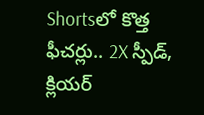Shortsలో కొత్త ఫీచర్లు.. 2X స్పీడ్, క్లియర్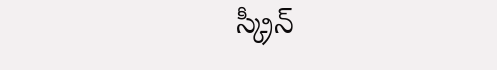స్క్రీన్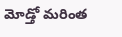మోడ్తో మరింత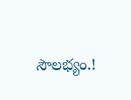సౌలభ్యం.!